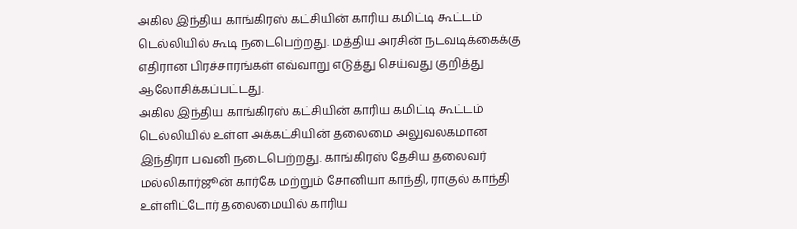அகில இந்திய காங்கிரஸ் கட்சியின் காரிய கமிட்டி கூட்டம் டெல்லியில் கூடி நடைபெற்றது. மத்திய அரசின் நடவடிக்கைக்கு எதிரான பிரச்சாரங்கள் எவ்வாறு எடுத்து செய்வது குறித்து ஆலோசிக்கப்பட்டது.
அகில இந்திய காங்கிரஸ் கட்சியின் காரிய கமிட்டி கூட்டம் டெல்லியில் உள்ள அக்கட்சியின் தலைமை அலுவலகமான இந்திரா பவனி நடைபெற்றது. காங்கிரஸ் தேசிய தலைவர் மல்லிகார்ஜூன் கார்கே மற்றும் சோனியா காந்தி, ராகுல் காந்தி உள்ளிட்டோர் தலைமையில் காரிய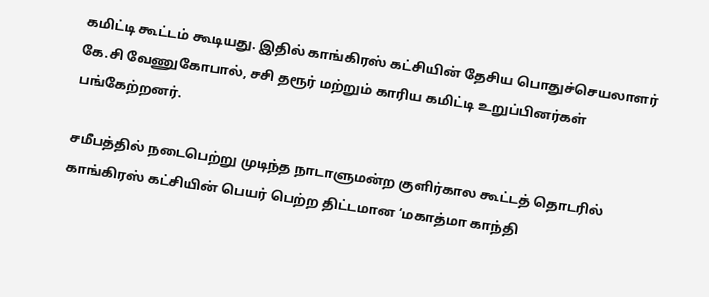கமிட்டி கூட்டம் கூடியது. இதில் காங்கிரஸ் கட்சியின் தேசிய பொதுச்செயலாளர் கே.சி வேணுகோபால், சசி தரூர் மற்றும் காரிய கமிட்டி உறுப்பினர்கள் பங்கேற்றனர்.

சமீபத்தில் நடைபெற்று முடிந்த நாடாளுமன்ற குளிர்கால கூட்டத் தொடரில் காங்கிரஸ் கட்சியின் பெயர் பெற்ற திட்டமான ‘மகாத்மா காந்தி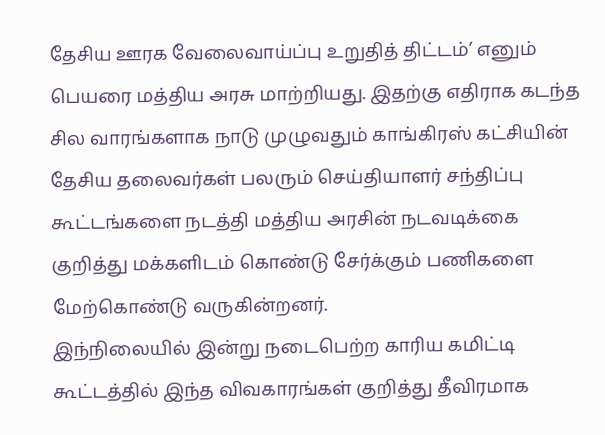தேசிய ஊரக வேலைவாய்ப்பு உறுதித் திட்டம்’ எனும் பெயரை மத்திய அரசு மாற்றியது. இதற்கு எதிராக கடந்த சில வாரங்களாக நாடு முழுவதும் காங்கிரஸ் கட்சியின் தேசிய தலைவர்கள் பலரும் செய்தியாளர் சந்திப்பு கூட்டங்களை நடத்தி மத்திய அரசின் நடவடிக்கை குறித்து மக்களிடம் கொண்டு சேர்க்கும் பணிகளை மேற்கொண்டு வருகின்றனர்.
இந்நிலையில் இன்று நடைபெற்ற காரிய கமிட்டி கூட்டத்தில் இந்த விவகாரங்கள் குறித்து தீவிரமாக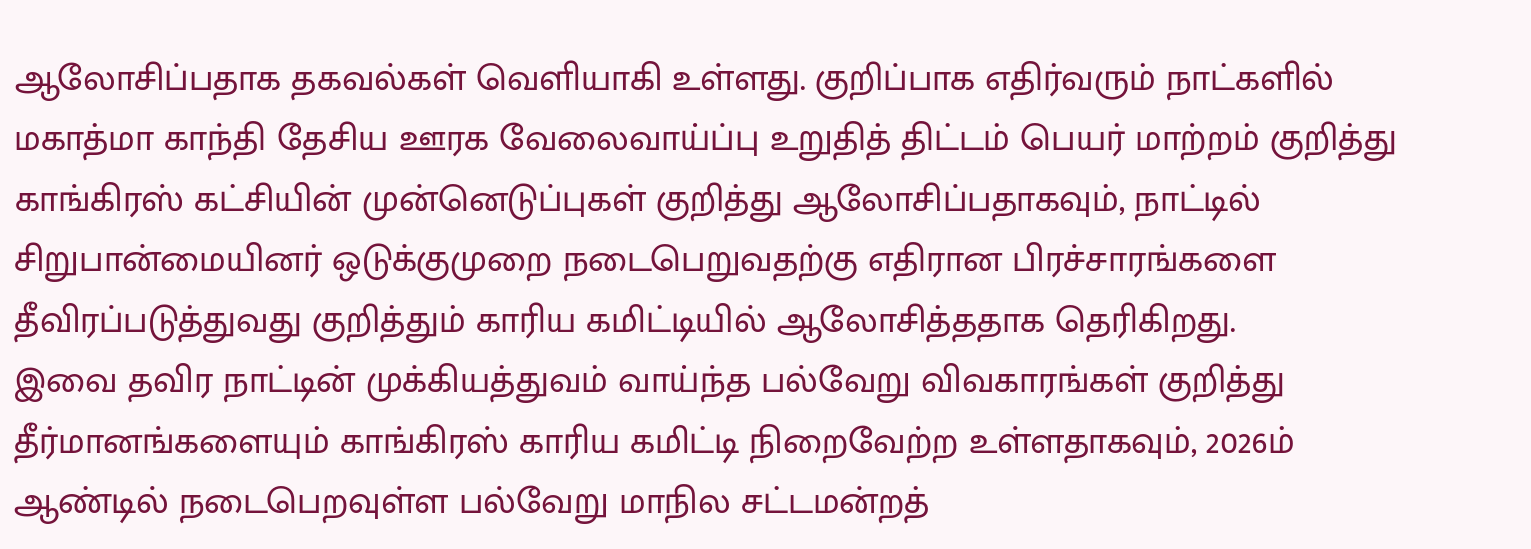ஆலோசிப்பதாக தகவல்கள் வெளியாகி உள்ளது. குறிப்பாக எதிர்வரும் நாட்களில் மகாத்மா காந்தி தேசிய ஊரக வேலைவாய்ப்பு உறுதித் திட்டம் பெயர் மாற்றம் குறித்து காங்கிரஸ் கட்சியின் முன்னெடுப்புகள் குறித்து ஆலோசிப்பதாகவும், நாட்டில் சிறுபான்மையினர் ஒடுக்குமுறை நடைபெறுவதற்கு எதிரான பிரச்சாரங்களை தீவிரப்படுத்துவது குறித்தும் காரிய கமிட்டியில் ஆலோசித்ததாக தெரிகிறது.
இவை தவிர நாட்டின் முக்கியத்துவம் வாய்ந்த பல்வேறு விவகாரங்கள் குறித்து தீர்மானங்களையும் காங்கிரஸ் காரிய கமிட்டி நிறைவேற்ற உள்ளதாகவும், 2026ம் ஆண்டில் நடைபெறவுள்ள பல்வேறு மாநில சட்டமன்றத்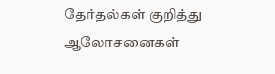தேர்தல்கள் குறித்து ஆலோசனைகள்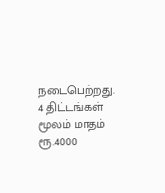நடைபெற்றது.
4 திட்டங்கள் மூலம் மாதம் ரூ.4000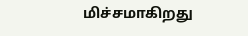மிச்சமாகிறது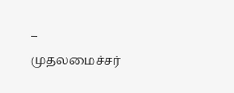– முதலமைச்சர்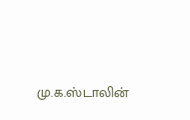மு.க.ஸ்டாலின்